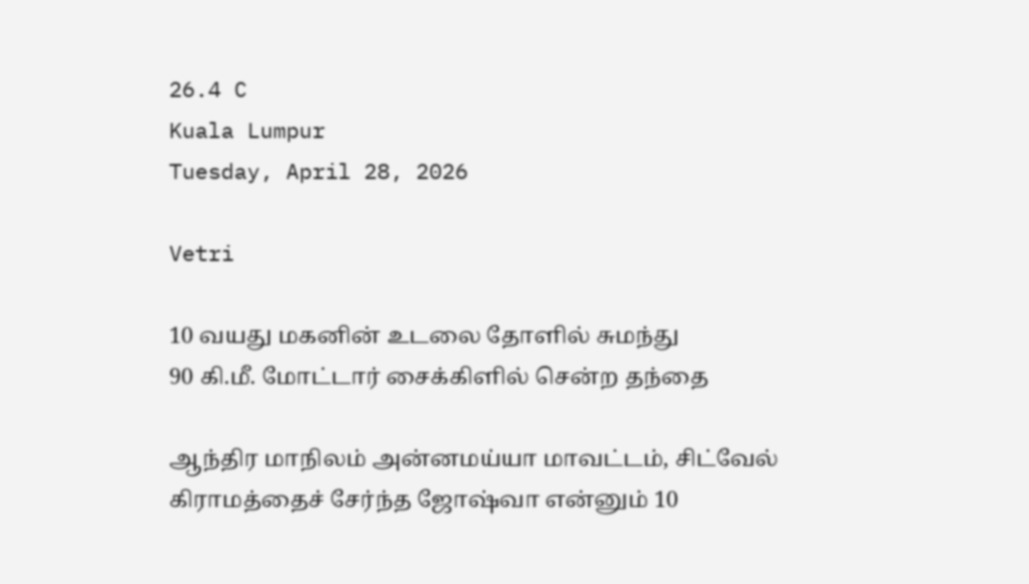26.4 C
Kuala Lumpur
Tuesday, April 28, 2026

Vetri

10 வயது மகனின் உடலை தோளில் சுமந்து
90 கி.மீ. மோட்டார் சைக்கிளில் சென்ற தந்தை

ஆந்திர மாநிலம் அன்னமய்யா மாவட்டம், சிட்வேல் கிராமத்தைச் சேர்ந்த ஜோஷ்வா என்னும் 10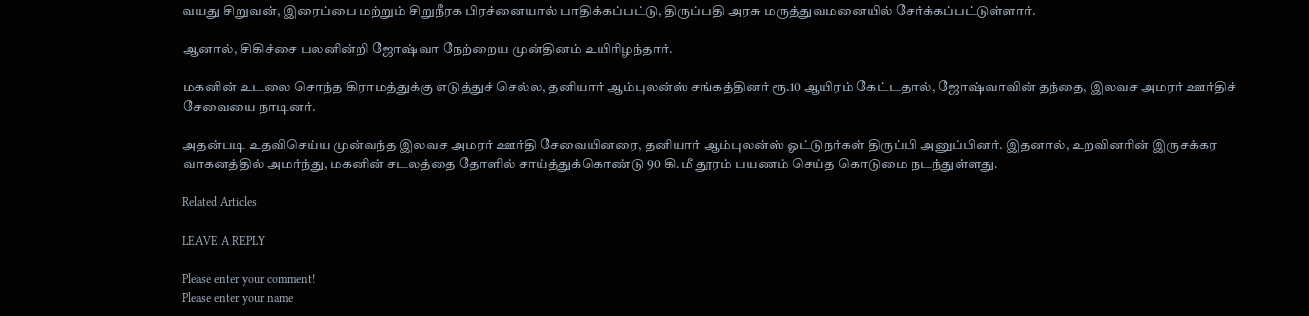வயது சிறுவன், இரைப்பை மற்றும் சிறுநீரக பிரச்னையால் பாதிக்கப்பட்டு, திருப்பதி அரசு மருத்துவமனையில் சேர்க்கப்பட்டுள்ளார்.

ஆனால், சிகிச்சை பலனின்றி ஜோஷ்வா நேற்றைய முன்தினம் உயிரிழந்தார்.

மகனின் உடலை சொந்த கிராமத்துக்கு எடுத்துச் செல்ல, தனியார் ஆம்புலன்ஸ் சங்கத்தினர் ரூ.10 ஆயிரம் கேட்டதால், ஜோஷ்வாவின் தந்தை, இலவச அமரர் ஊர்திச் சேவையை நாடினர்.

அதன்படி உதவிசெய்ய முன்வந்த இலவச அமரர் ஊர்தி சேவையினரை, தனியார் ஆம்புலன்ஸ் ஓட்டுநர்கள் திருப்பி அனுப்பினர். இதனால், உறவினரின் இருசக்கர வாகனத்தில் அமர்ந்து, மகனின் சடலத்தை தோளில் சாய்த்துக்கொண்டு 90 கி.மீ தூரம் பயணம் செய்த கொடுமை நடந்துள்ளது.

Related Articles

LEAVE A REPLY

Please enter your comment!
Please enter your name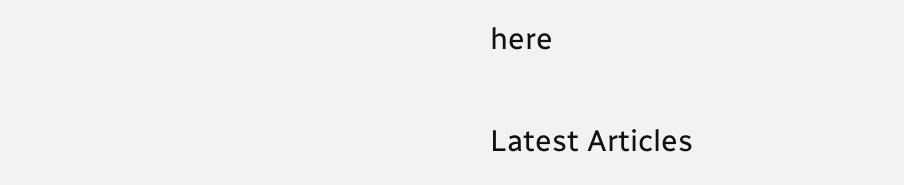here

Latest Articles